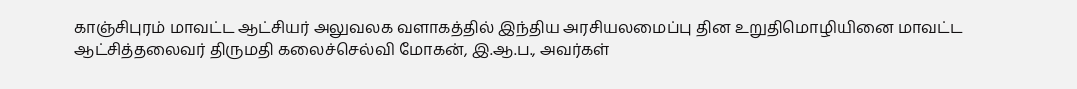காஞ்சிபுரம் மாவட்ட ஆட்சியர் அலுவலக வளாகத்தில் இந்திய அரசியலமைப்பு தின உறுதிமொழியினை மாவட்ட ஆட்சித்தலைவர் திருமதி கலைச்செல்வி மோகன், இ.ஆ.ப., அவர்கள்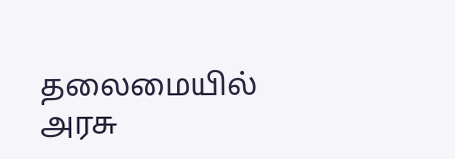தலைமையில் அரசு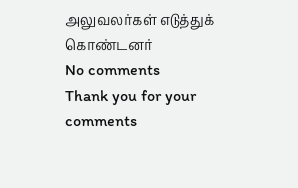அலுவலர்கள் எடுத்துக் கொண்டனர்
No comments
Thank you for your comments